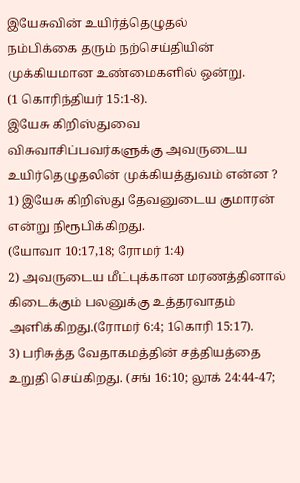இயேசுவின் உயிர்த்தெழுதல்
நம்பிக்கை தரும் நற்செய்தியின் முக்கியமான உண்மைகளில் ஒன்று.
(1 கொரிந்தியர் 15:1-8).
இயேசு கிறிஸ்துவை விசுவாசிப்பவர்களுக்கு அவருடைய உயிர்தெழுதலின் முக்கியத்துவம் என்ன ?
1) இயேசு கிறிஸ்து தேவனுடைய குமாரன் என்று நிரூபிக்கிறது.
(யோவா 10:17,18; ரோமர் 1:4)
2) அவருடைய மீட்புக்கான மரணத்தினால் கிடைக்கும் பலனுக்கு உத்தரவாதம் அளிக்கிறது.(ரோமர் 6:4; 1கொரி 15:17).
3) பரிசுத்த வேதாகமத்தின் சத்தியத்தை உறுதி செய்கிறது. (சங் 16:10; லூக் 24:44-47;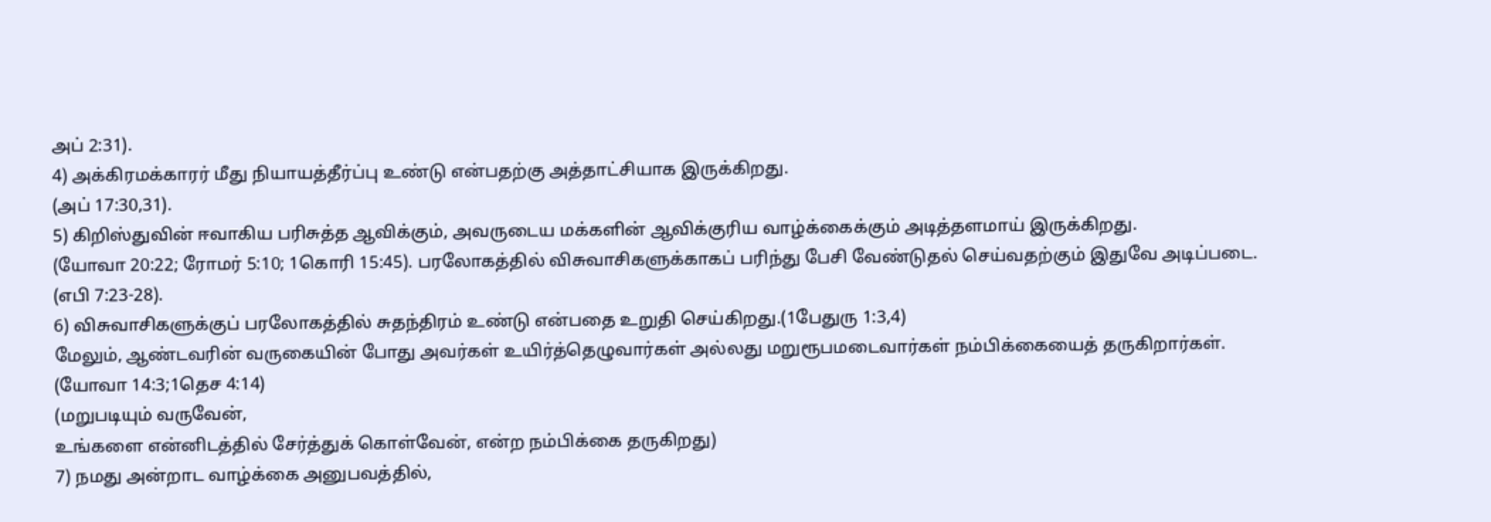அப் 2:31).
4) அக்கிரமக்காரர் மீது நியாயத்தீர்ப்பு உண்டு என்பதற்கு அத்தாட்சியாக இருக்கிறது.
(அப் 17:30,31).
5) கிறிஸ்துவின் ஈவாகிய பரிசுத்த ஆவிக்கும், அவருடைய மக்களின் ஆவிக்குரிய வாழ்க்கைக்கும் அடித்தளமாய் இருக்கிறது.
(யோவா 20:22; ரோமர் 5:10; 1கொரி 15:45). பரலோகத்தில் விசுவாசிகளுக்காகப் பரிந்து பேசி வேண்டுதல் செய்வதற்கும் இதுவே அடிப்படை. (எபி 7:23-28).
6) விசுவாசிகளுக்குப் பரலோகத்தில் சுதந்திரம் உண்டு என்பதை உறுதி செய்கிறது.(1பேதுரு 1:3,4)
மேலும், ஆண்டவரின் வருகையின் போது அவர்கள் உயிர்த்தெழுவார்கள் அல்லது மறுரூபமடைவார்கள் நம்பிக்கையைத் தருகிறார்கள்.
(யோவா 14:3;1தெச 4:14)
(மறுபடியும் வருவேன்,
உங்களை என்னிடத்தில் சேர்த்துக் கொள்வேன், என்ற நம்பிக்கை தருகிறது)
7) நமது அன்றாட வாழ்க்கை அனுபவத்தில்,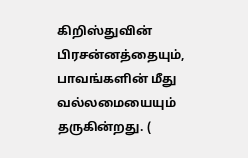கிறிஸ்துவின் பிரசன்னத்தையும், பாவங்களின் மீது வல்லமையையும் தருகின்றது. (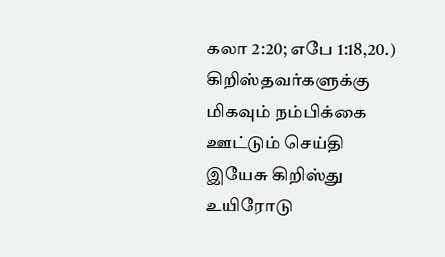கலா 2:20; எபே 1:18,20.)
கிறிஸ்தவர்களுக்கு மிகவும் நம்பிக்கை ஊட்டும் செய்தி இயேசு கிறிஸ்து உயிரோடு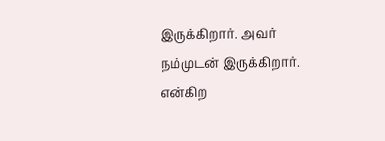இருக்கிறார். அவர் நம்முடன் இருக்கிறார். என்கிற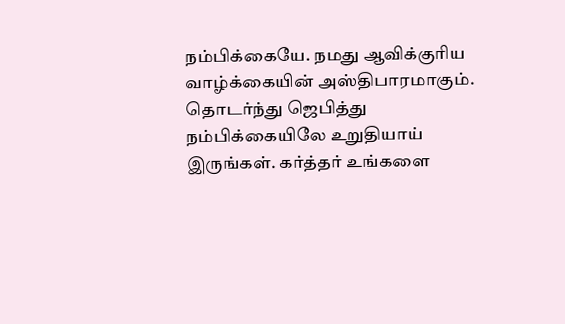நம்பிக்கையே. நமது ஆவிக்குரிய வாழ்க்கையின் அஸ்திபாரமாகும்.
தொடர்ந்து ஜெபித்து நம்பிக்கையிலே உறுதியாய் இருங்கள். கர்த்தர் உங்களை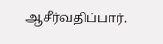ஆசீர்வதிப்பார்.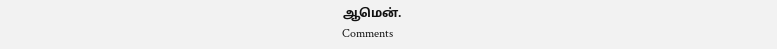ஆமென்.
Comments